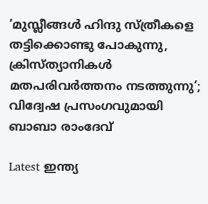‘മുസ്ലീങ്ങള്‍ ഹിന്ദു സ്ത്രീകളെ തട്ടിക്കൊണ്ടു പോകുന്നു, ക്രിസ്ത്യാനികള്‍ മതപരിവര്‍ത്തനം നടത്തുന്നു’; വിദ്വേഷ പ്രസംഗവുമായി ബാബാ രാംദേവ്

Latest ഇന്ത്യ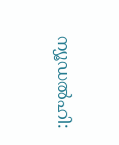ന്യൂഡല്‍ഹി: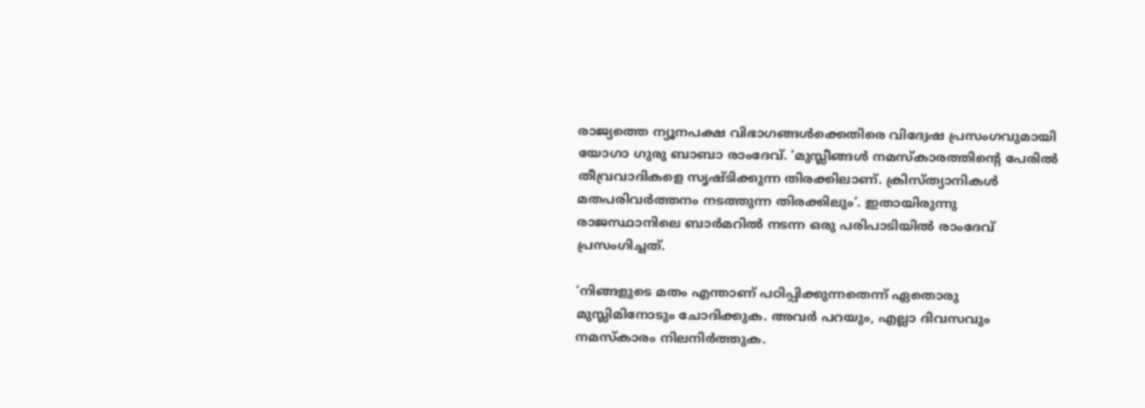രാജ്യത്തെ ന്യൂനപക്ഷ വിഭാഗങ്ങള്‍ക്കെതിരെ വിദ്വേഷ പ്രസംഗവുമായി യോഗാ ഗുരു ബാബാ രാംദേവ്. ‘മുസ്ലീങ്ങള്‍ നമസ്‌കാരത്തിന്റെ പേരില്‍ തീവ്രവാദികളെ സൃഷ്ടിക്കുന്ന തിരക്കിലാണ്. ക്രിസ്ത്യാനികള്‍ മതപരിവര്‍ത്തനം നടത്തുന്ന തിരക്കിലും’. ഇതായിരുന്നു രാജസ്ഥാനിലെ ബാര്‍മറില്‍ നടന്ന ഒരു പരിപാടിയില്‍ രാംദേവ് പ്രസംഗിച്ചത്.

‘നിങ്ങളുടെ മതം എന്താണ് പഠിപ്പിക്കുന്നതെന്ന് ഏതൊരു മുസ്ലിമിനോടും ചോദിക്കുക. അവര്‍ പറയും, എല്ലാ ദിവസവും നമസ്‌കാരം നിലനിര്‍ത്തുക.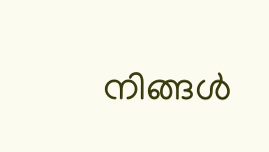നിങ്ങള്‍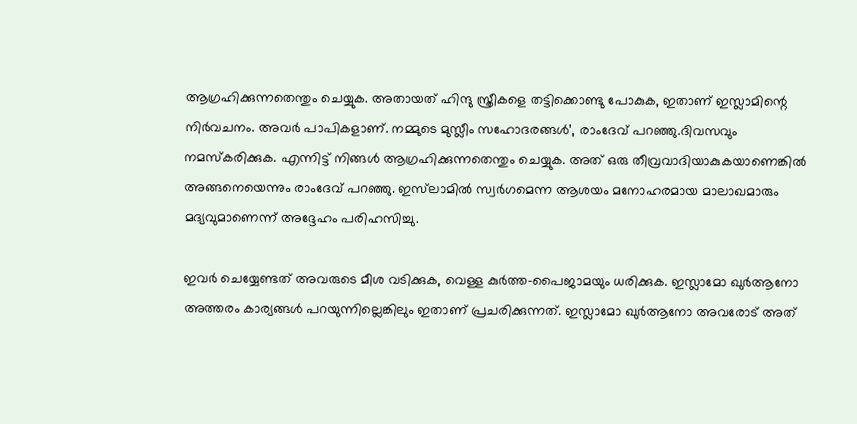ആഗ്രഹിക്കുന്നതെന്തും ചെയ്യുക. അതായത് ഹിന്ദു സ്ത്രീകളെ തട്ടിക്കൊണ്ടു പോകുക, ഇതാണ് ഇസ്ലാമിന്റെ നിര്‍വചനം. അവര്‍ പാപികളാണ്. നമ്മുടെ മുസ്ലീം സഹോദരങ്ങള്‍’, രാംദേവ് പറഞ്ഞു.ദിവസവും നമസ്‌കരിക്കുക. എന്നിട്ട് നിങ്ങള്‍ ആഗ്രഹിക്കുന്നതെന്തും ചെയ്യുക. അത് ഒരു തീവ്രവാദിയാകുകയാണെങ്കില്‍ അങ്ങനെയെന്നും രാംദേവ് പറഞ്ഞു. ഇസ്‌ലാമില്‍ സ്വര്‍ഗമെന്ന ആശയം മനോഹരമായ മാലാഖമാരും മദ്യവുമാണെന്ന് അദ്ദേഹം പരിഹസിച്ചു.

ഇവര്‍ ചെയ്യേണ്ടത് അവരുടെ മീശ വടിക്കുക, വെള്ള കുര്‍ത്ത-പൈജാമയും ധരിക്കുക. ഇസ്ലാമോ ഖുര്‍ആനോ അത്തരം കാര്യങ്ങള്‍ പറയുന്നില്ലെങ്കിലും ഇതാണ് പ്രചരിക്കുന്നത്. ഇസ്ലാമോ ഖുര്‍ആനോ അവരോട് അത്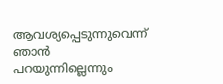ആവശ്യപ്പെടുന്നുവെന്ന് ഞാന്‍ പറയുന്നില്ലെന്നും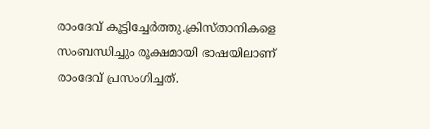രാംദേവ് കൂട്ടിച്ചേര്‍ത്തു.ക്രിസ്താനികളെ സംബന്ധിച്ചും രൂക്ഷമായി ഭാഷയിലാണ് രാംദേവ് പ്രസംഗിച്ചത്.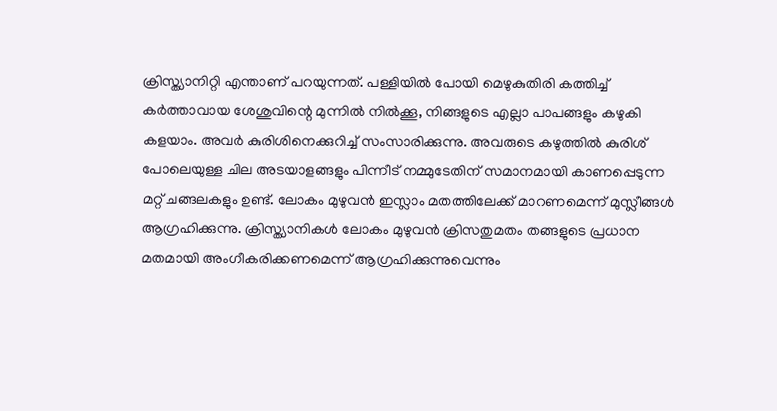ക്രിസ്ത്യാനിറ്റി എന്താണ് പറയുന്നത്. പള്ളിയില്‍ പോയി മെഴുകുതിരി കത്തിച്ച് കര്‍ത്താവായ ശേശുവിന്റെ മുന്നില്‍ നില്‍ക്കൂ, നിങ്ങളുടെ എല്ലാ പാപങ്ങളും കഴുകി കളയാം. അവര്‍ കുരിശിനെക്കുറിച്ച് സംസാരിക്കുന്നു. അവരുടെ കഴുത്തില്‍ കുരിശ് പോലെയുള്ള ചില അടയാളങ്ങളും പിന്നീട് നമ്മുടേതിന് സമാനമായി കാണപ്പെടുന്ന മറ്റ് ചങ്ങലകളും ഉണ്ട്. ലോകം മുഴുവന്‍ ഇസ്ലാം മതത്തിലേക്ക് മാറണമെന്ന് മുസ്ലീങ്ങള്‍ ആഗ്രഹിക്കുന്നു. ക്രിസ്ത്യാനികള്‍ ലോകം മുഴുവന്‍ ക്രിസതുമതം തങ്ങളുടെ പ്രധാന മതമായി അംഗീകരിക്കണമെന്ന് ആഗ്രഹിക്കുന്നുവെന്നും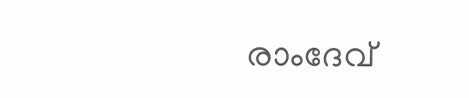രാംദേവ്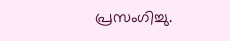പ്രസംഗിച്ചു.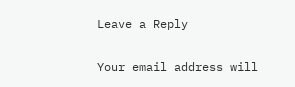Leave a Reply

Your email address will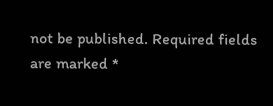not be published. Required fields are marked *